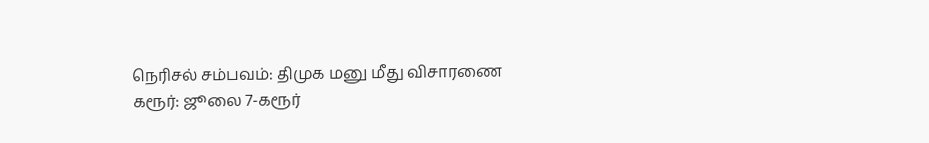நெரிசல் சம்பவம்: திமுக மனு மீது விசாரணை
கரூர்: ஜூலை 7-கரூர்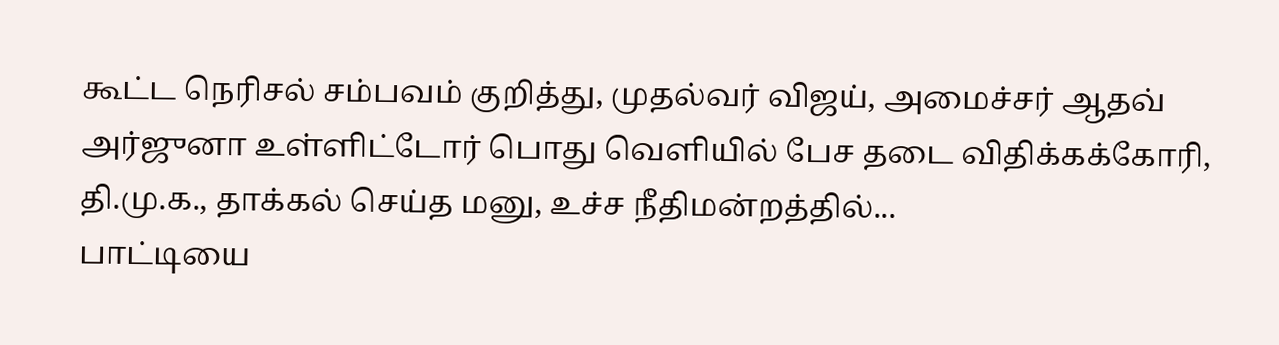கூட்ட நெரிசல் சம்பவம் குறித்து, முதல்வர் விஜய், அமைச்சர் ஆதவ் அர்ஜுனா உள்ளிட்டோர் பொது வெளியில் பேச தடை விதிக்கக்கோரி, தி.மு.க., தாக்கல் செய்த மனு, உச்ச நீதிமன்றத்தில்...
பாட்டியை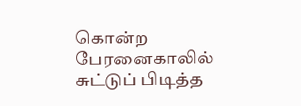கொன்ற பேரனைகாலில் சுட்டுப் பிடித்த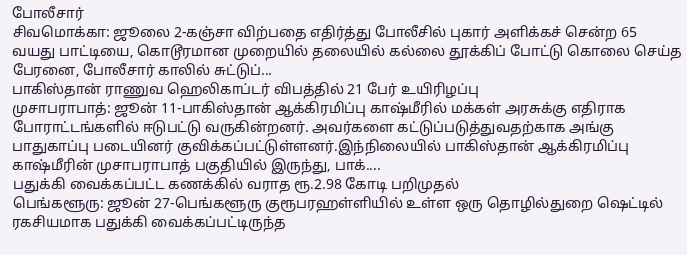போலீசார்
சிவமொக்கா: ஜூலை 2-கஞ்சா விற்பதை எதிர்த்து போலீசில் புகார் அளிக்கச் சென்ற 65 வயது பாட்டியை, கொடூரமான முறையில் தலையில் கல்லை தூக்கிப் போட்டு கொலை செய்த பேரனை, போலீசார் காலில் சுட்டுப்...
பாகிஸ்தான் ராணுவ ஹெலிகாப்டர் விபத்தில் 21 பேர் உயிரிழப்பு
முசாபராபாத்: ஜூன் 11-பாகிஸ்தான் ஆக்கிரமிப்பு காஷ்மீரில் மக்கள் அரசுக்கு எதிராக போராட்டங்களில் ஈடுபட்டு வருகின்றனர். அவர்களை கட்டுப்படுத்துவதற்காக அங்கு பாதுகாப்பு படையினர் குவிக்கப்பட்டுள்ளனர்.இந்நிலையில் பாகிஸ்தான் ஆக்கிரமிப்பு காஷ்மீரின் முசாபராபாத் பகுதியில் இருந்து, பாக்....
பதுக்கி வைக்கப்பட்ட கணக்கில் வராத ரூ.2.98 கோடி பறிமுதல்
பெங்களூரு: ஜூன் 27-பெங்களூரு குரூபரஹள்ளியில் உள்ள ஒரு தொழில்துறை ஷெட்டில் ரகசியமாக பதுக்கி வைக்கப்பட்டிருந்த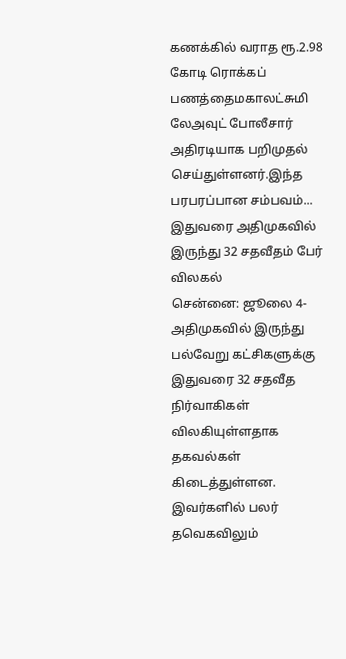கணக்கில் வராத ரூ.2.98 கோடி ரொக்கப் பணத்தைமகாலட்சுமி லேஅவுட் போலீசார் அதிரடியாக பறிமுதல் செய்துள்ளனர்.இந்த பரபரப்பான சம்பவம்...
இதுவரை அதிமுகவில் இருந்து 32 சதவீதம் பேர் விலகல்
சென்னை: ஜூலை 4-அதிமுகவில் இருந்து பல்வேறு கட்சிகளுக்கு இதுவரை 32 சதவீத நிர்வாகிகள் விலகியுள்ளதாக தகவல்கள் கிடைத்துள்ளன. இவர்களில் பலர் தவெகவிலும்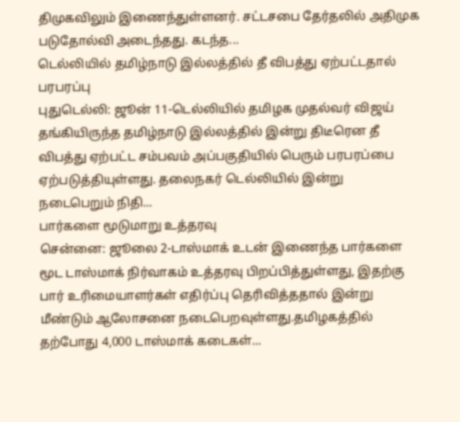திமுகவிலும் இணைந்துள்ளனர். சட்டசபை தேர்தலில் அதிமுக படுதோல்வி அடைந்தது. கடந்த...
டெல்லியில் தமிழ்நாடு இல்லத்தில் தீ விபத்து ஏற்பட்டதால் பரபரப்பு
புதுடெல்லி: ஜூன் 11-டெல்லியில் தமிழக முதல்வர் விஜய் தங்கியிருந்த தமிழ்நாடு இல்லத்தில் இன்று திடீரென தீ விபத்து ஏற்பட்ட சம்பவம் அப்பகுதியில் பெரும் பரபரப்பை ஏற்படுத்தியுள்ளது. தலைநகர் டெல்லியில் இன்று நடைபெறும் நிதி...
பார்களை மூடுமாறு உத்தரவு
சென்னை: ஜூலை 2-டாஸ்மாக் உடன் இணைந்த பார்களை மூட டாஸ்மாக் நிர்வாகம் உத்தரவு பிறப்பித்துள்ளது, இதற்கு பார் உரிமையாளர்கள் எதிர்ப்பு தெரிவித்ததால் இன்று மீண்டும் ஆலோசனை நடைபெறவுள்ளது.தமிழகத்தில் தற்போது 4,000 டாஸ்மாக் கடைகள்...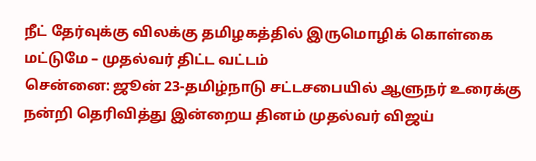நீட் தேர்வுக்கு விலக்கு தமிழகத்தில் இருமொழிக் கொள்கை மட்டுமே – முதல்வர் திட்ட வட்டம்
சென்னை: ஜூன் 23-தமிழ்நாடு சட்டசபையில் ஆளுநர் உரைக்கு நன்றி தெரிவித்து இன்றைய தினம் முதல்வர் விஜய்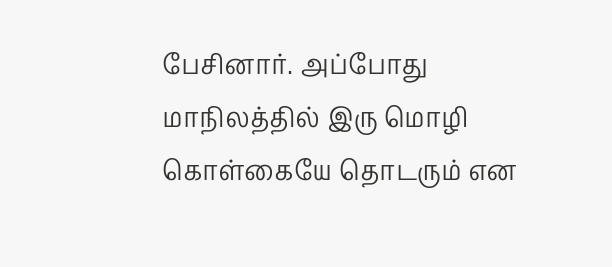பேசினார். அப்போது மாநிலத்தில் இரு மொழி கொள்கையே தொடரும் என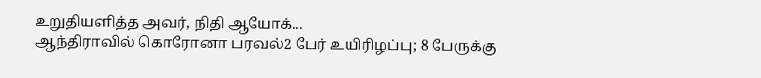உறுதியளித்த அவர், நிதி ஆயோக்...
ஆந்திராவில் கொரோனா பரவல்2 பேர் உயிரிழப்பு; 8 பேருக்கு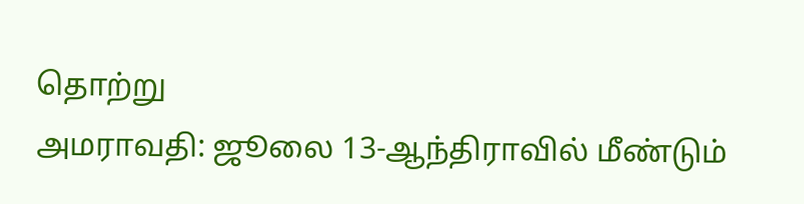தொற்று
அமராவதி: ஜூலை 13-ஆந்திராவில் மீண்டும்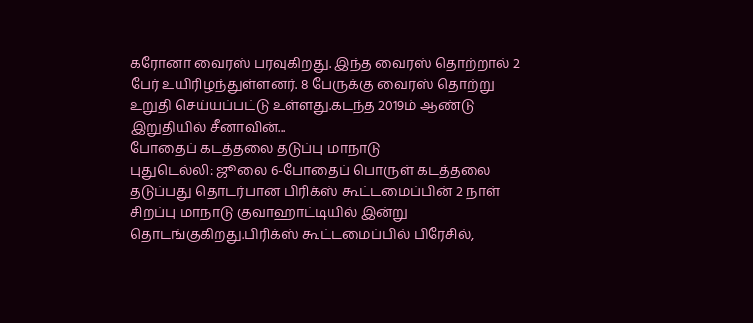கரோனா வைரஸ் பரவுகிறது. இந்த வைரஸ் தொற்றால் 2 பேர் உயிரிழந்துள்ளனர். 8 பேருக்கு வைரஸ் தொற்று உறுதி செய்யப்பட்டு உள்ளது.கடந்த 2019ம் ஆண்டு இறுதியில் சீனாவின்...
போதைப் கடத்தலை தடுப்பு மாநாடு
புதுடெல்லி: ஜூலை 6-போதைப் பொருள் கடத்தலை தடுப்பது தொடர்பான பிரிக்ஸ் கூட்டமைப்பின் 2 நாள் சிறப்பு மாநாடு குவாஹாட்டியில் இன்று தொடங்குகிறது.பிரிக்ஸ் கூட்டமைப்பில் பிரேசில்,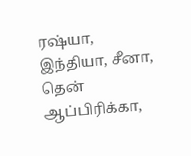ரஷ்யா, இந்தியா, சீனா, தென் ஆப்பிரிக்கா,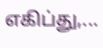எகிப்து,...